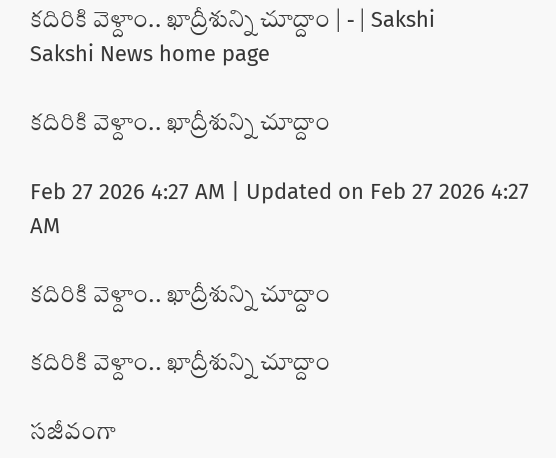కదిరికి వెళ్దాం.. ఖాద్రీశున్ని చూద్దాం | - | Sakshi
Sakshi News home page

కదిరికి వెళ్దాం.. ఖాద్రీశున్ని చూద్దాం

Feb 27 2026 4:27 AM | Updated on Feb 27 2026 4:27 AM

కదిరికి వెళ్దాం.. ఖాద్రీశున్ని చూద్దాం

కదిరికి వెళ్దాం.. ఖాద్రీశున్ని చూద్దాం

సజీవంగా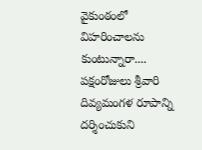వైకుంఠంలో విహరించాలను కుంటున్నారా.... పక్షంరోజులు శ్రీవారి దివ్యమంగళ రూపాన్ని దర్శించుకుని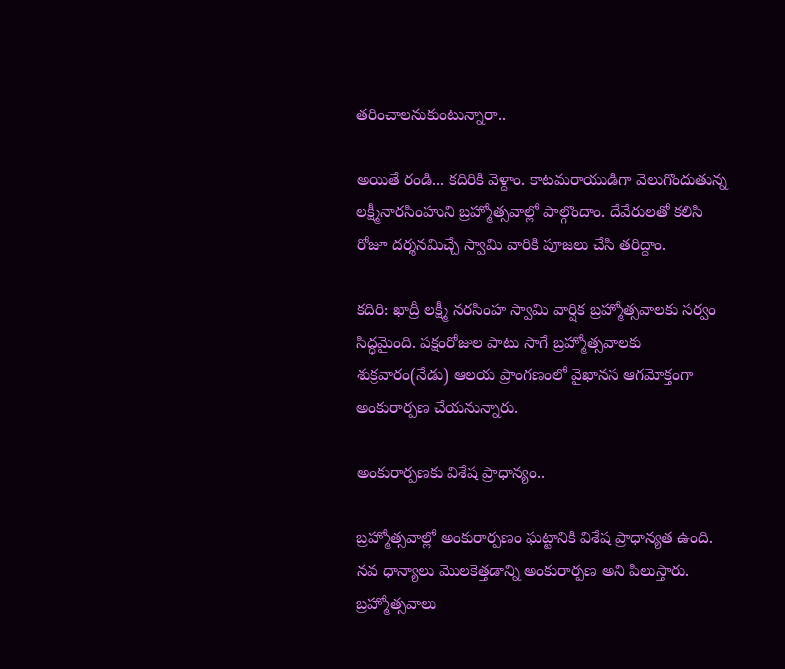తరించాలనుకుంటున్నారా..

అయితే రండి... కదిరికి వెళ్దాం. కాటమరాయుడిగా వెలుగొందుతున్న లక్ష్మీనారసింహుని బ్రహ్మోత్సవాల్లో పాల్గొందాం. దేవేరులతో కలిసి రోజూ దర్శనమిచ్చే స్వామి వారికి పూజలు చేసి తరిద్దాం.

కదిరి: ఖాద్రీ లక్ష్మీ నరసింహ స్వామి వార్షిక బ్రహ్మోత్సవాలకు సర్వం సిద్ధమైంది. పక్షంరోజుల పాటు సాగే బ్రహ్మోత్సవాలకు శుక్రవారం(నేడు) ఆలయ ప్రాంగణంలో వైఖానస ఆగమోక్తంగా అంకురార్పణ చేయనున్నారు.

అంకురార్పణకు విశేష ప్రాధాన్యం..

బ్రహ్మోత్సవాల్లో అంకురార్పణం ఘట్టానికి విశేష ప్రాధాన్యత ఉంది. నవ ధాన్యాలు మొలకెత్తడాన్ని అంకురార్పణ అని పిలుస్తారు. బ్రహ్మోత్సవాలు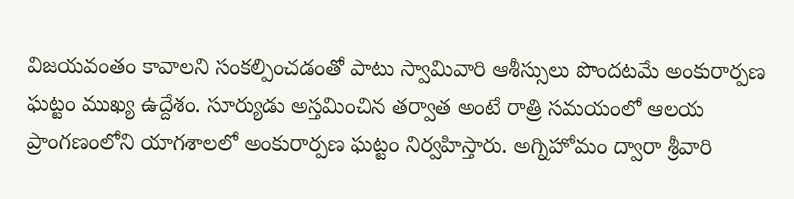విజయవంతం కావాలని సంకల్పించడంతో పాటు స్వామివారి ఆశీస్సులు పొందటమే అంకురార్పణ ఘట్టం ముఖ్య ఉద్దేశం. సూర్యుడు అస్తమించిన తర్వాత అంటే రాత్రి సమయంలో ఆలయ ప్రాంగణంలోని యాగశాలలో అంకురార్పణ ఘట్టం నిర్వహిస్తారు. అగ్నిహోమం ద్వారా శ్రీవారి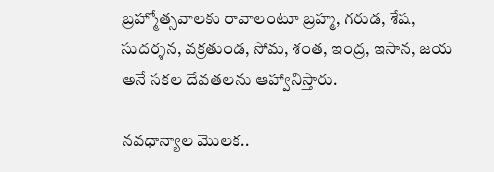బ్రహ్మోత్సవాలకు రావాలంటూ బ్రహ్మ, గరుడ, శేష, సుదర్శన, వక్రతుండ, సోమ, శంత, ఇంద్ర, ఇసాన, జయ అనే సకల దేవతలను ఆహ్వానిస్తారు.

నవధాన్యాల మొలక..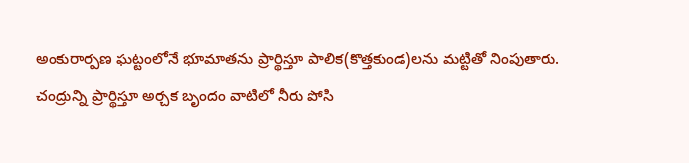అంకురార్పణ ఘట్టంలోనే భూమాతను ప్రార్థిస్తూ పాలిక(కొత్తకుండ)లను మట్టితో నింపుతారు. చంద్రున్ని ప్రార్థిస్తూ అర్చక బృందం వాటిలో నీరు పోసి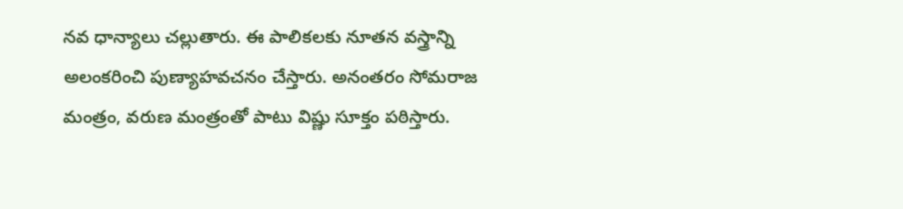నవ ధాన్యాలు చల్లుతారు. ఈ పాలికలకు నూతన వస్త్రాన్ని అలంకరించి పుణ్యాహవచనం చేస్తారు. అనంతరం సోమరాజ మంత్రం, వరుణ మంత్రంతో పాటు విష్ణు సూక్తం పఠిస్తారు.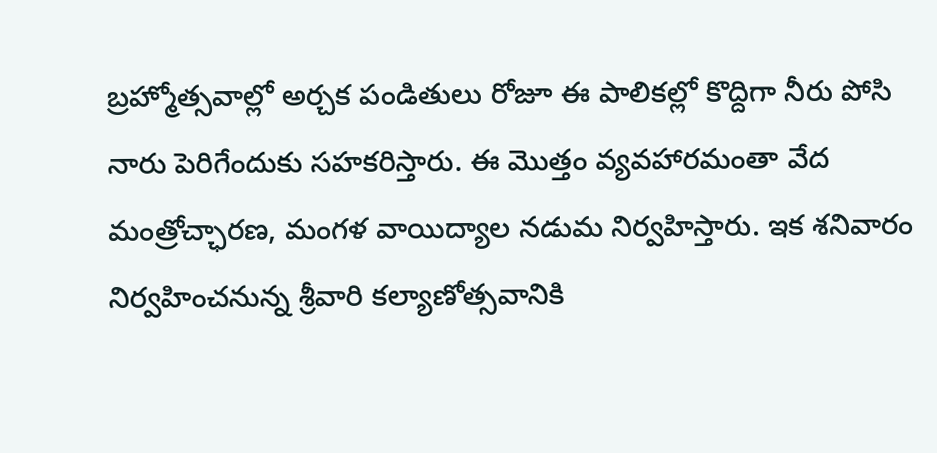బ్రహ్మోత్సవాల్లో అర్చక పండితులు రోజూ ఈ పాలికల్లో కొద్దిగా నీరు పోసి నారు పెరిగేందుకు సహకరిస్తారు. ఈ మొత్తం వ్యవహారమంతా వేద మంత్రోచ్ఛారణ, మంగళ వాయిద్యాల నడుమ నిర్వహిస్తారు. ఇక శనివారం నిర్వహించనున్న శ్రీవారి కల్యాణోత్సవానికి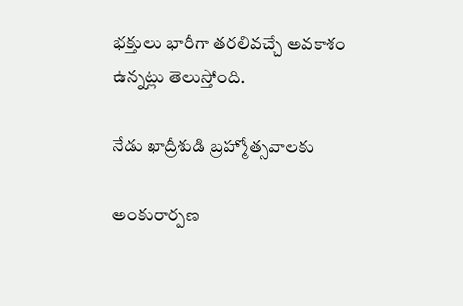భక్తులు భారీగా తరలివచ్చే అవకాశం ఉన్నట్లు తెలుస్తోంది.

నేడు ఖాద్రీశుడి బ్రహ్మోత్సవాలకు

అంకురార్పణ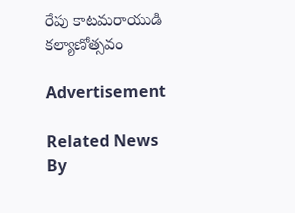రేపు కాటమరాయుడి కల్యాణోత్సవం

Advertisement

Related News By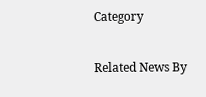Category

Related News By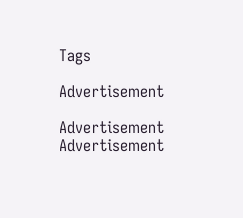Tags

Advertisement

Advertisement
Advertisement